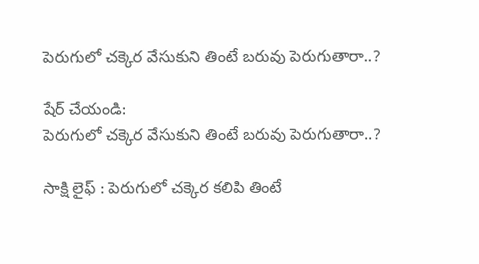పెరుగులో చక్కెర వేసుకుని తింటే బరువు పెరుగుతారా..?

షేర్ చేయండి:
పెరుగులో చక్కెర వేసుకుని తింటే బరువు పెరుగుతారా..?

సాక్షి లైఫ్ : పెరుగులో చక్కెర కలిపి తింటే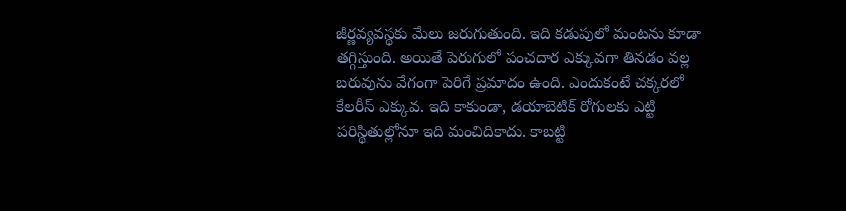జీర్ణవ్యవస్థకు మేలు జరుగుతుంది. ఇది కడుపులో మంటను కూడా తగ్గిస్తుంది. అయితే పెరుగులో పంచదార ఎక్కువగా తినడం వల్ల బరువును వేగంగా పెరిగే ప్రమాదం ఉంది. ఎందుకంటే చక్కరలో కేలరీస్ ఎక్కువ. ఇది కాకుండా, డయాబెటిక్ రోగులకు ఎట్టి పరిస్థితుల్లోనూ ఇది మంచిదికాదు. కాబట్టి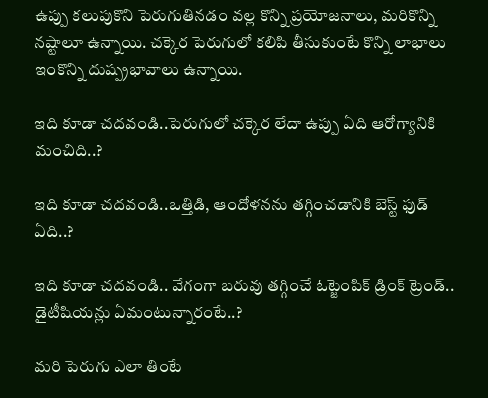ఉప్పు కలుపుకొని పెరుగుతినడం వల్ల కొన్ని ప్రయోజనాలు, మరికొన్ని నష్టాలూ ఉన్నాయి. చక్కెర పెరుగులో కలిపి తీసుకుంటే కొన్ని లాభాలు ఇంకొన్ని దుష్ప్రభావాలు ఉన్నాయి.

ఇది కూడా చదవండి..పెరుగులో చక్కెర లేదా ఉప్పు ఏది ఆరోగ్యానికి మంచిది..?

ఇది కూడా చదవండి..ఒత్తిడి, ఆందోళనను తగ్గించడానికి బెస్ట్ ఫుడ్ ఏది..?

ఇది కూడా చదవండి.. వేగంగా బరువు తగ్గించే ఓట్జెంపిక్ డ్రింక్ ట్రెండ్.. డైటీషియన్లు ఏమంటున్నారంటే..?

మరి పెరుగు ఎలా తింటే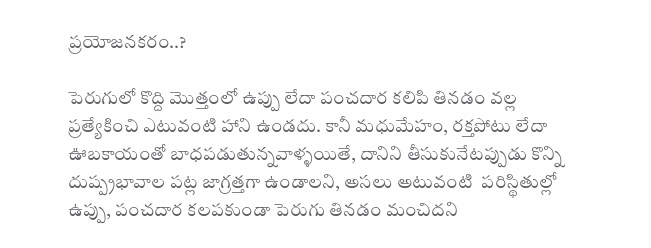ప్రయోజనకరం..?

పెరుగులో కొద్ది మొత్తంలో ఉప్పు లేదా పంచదార కలిపి తినడం వల్ల ప్రత్యేకించి ఎటువంటి హాని ఉండదు. కానీ మధుమేహం, రక్తపోటు లేదా ఊబకాయంతో బాధపడుతున్నవాళ్ళయితే, దానిని తీసుకునేటప్పుడు కొన్ని దుష్ప్రభావాల పట్ల జాగ్రత్తగా ఉండాలని, అసలు అటువంటి  పరిస్థితుల్లో ఉప్పు, పంచదార కలపకుండా పెరుగు తినడం మంచిదని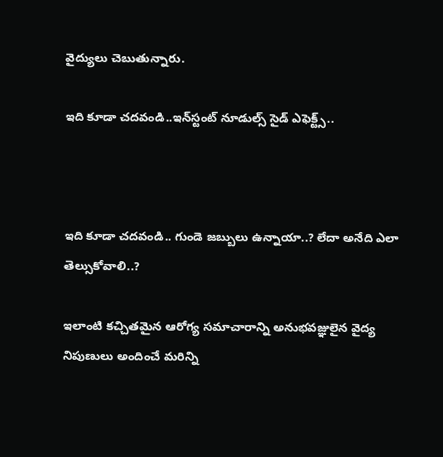వైద్యులు చెబుతున్నారు.

ఇది కూడా చదవండి..ఇన్‌స్టంట్ నూడుల్స్ సైడ్ ఎఫెక్ట్స్..



ఇది కూడా చదవండి.. గుండె జబ్బులు ఉన్నాయా..? లేదా అనేది ఎలా తెల్సుకోవాలి..?

ఇలాంటి కచ్చితమైన ఆరోగ్య సమాచారాన్ని అనుభవజ్ఞులైన వైద్య నిపుణులు అందించే మరిన్ని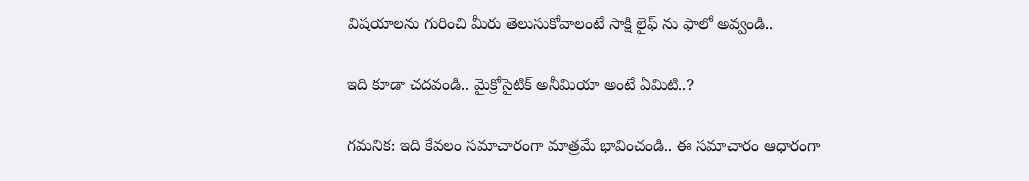విషయాలను గురించి మీరు తెలుసుకోవాలంటే సాక్షి లైఫ్ ను ఫాలో అవ్వండి..

ఇది కూడా చదవండి.. మైక్రోసైటిక్ అనీమియా అంటే ఏమిటి..?

గమనిక: ఇది కేవలం సమాచారంగా మాత్రమే భావించండి.. ఈ సమాచారం ఆధారంగా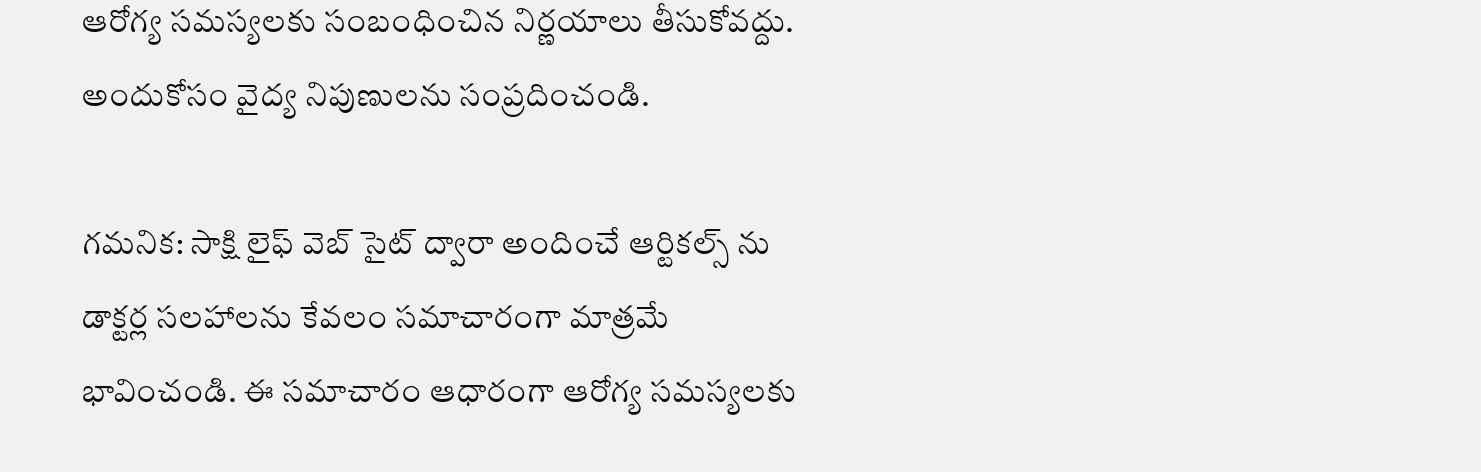ఆరోగ్య సమస్యలకు సంబంధించిన నిర్ణయాలు తీసుకోవద్దు. అందుకోసం వైద్య నిపుణులను సంప్రదించండి.

గమనిక: సాక్షి లైఫ్ వెబ్ సైట్ ద్వారా అందించే ఆర్టికల్స్ ను డాక్టర్ల సలహాలను కేవలం సమాచారంగా మాత్రమే భావించండి. ఈ సమాచారం ఆధారంగా ఆరోగ్య సమస్యలకు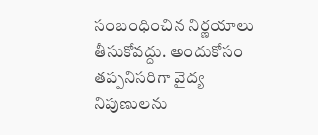సంబంధించిన నిర్ణయాలు తీసుకోవద్దు. అందుకోసం తప్పనిసరిగా వైద్య నిపుణులను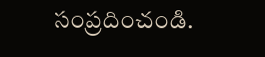సంప్రదించండి.